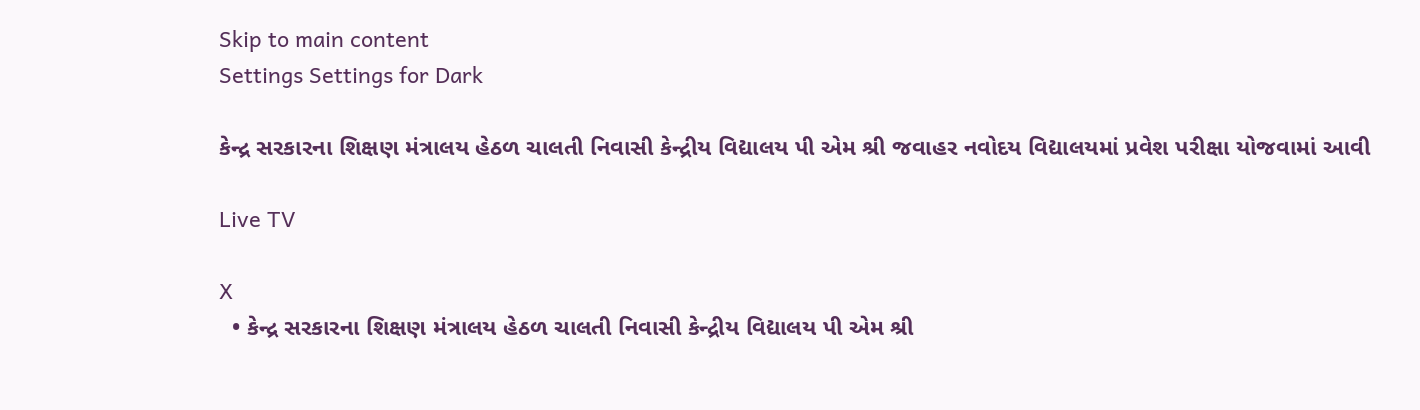Skip to main content
Settings Settings for Dark

કેન્દ્ર સરકારના શિક્ષણ મંત્રાલય હેઠળ ચાલતી નિવાસી કેન્દ્રીય વિદ્યાલય પી એમ શ્રી જવાહર નવોદય વિદ્યાલયમાં પ્રવેશ પરીક્ષા યોજવામાં આવી

Live TV

X
  • કેન્દ્ર સરકારના શિક્ષણ મંત્રાલય હેઠળ ચાલતી નિવાસી કેન્દ્રીય વિદ્યાલય પી એમ શ્રી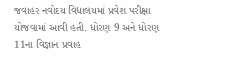જવાહર નવોદય વિદ્યાલયમાં પ્રવેશ પરીક્ષા યોજવામાં આવી હતી. ધોરણ 9 અને ધોરણ 11ના વિજ્ઞાન પ્રવાહ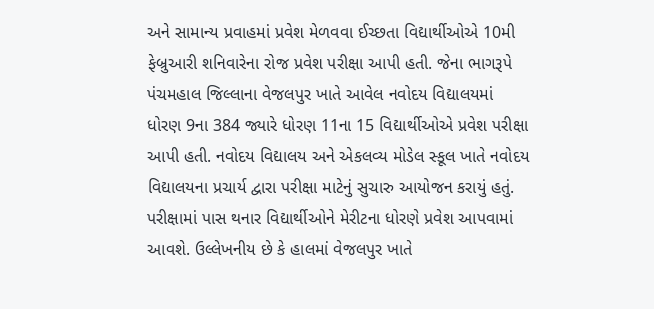અને સામાન્ય પ્રવાહમાં પ્રવેશ મેળવવા ઈચ્છતા વિદ્યાર્થીઓએ 10મી ફેબ્રુઆરી શનિવારેના રોજ પ્રવેશ પરીક્ષા આપી હતી. જેના ભાગરૂપે પંચમહાલ જિલ્લાના વેજલપુર ખાતે આવેલ નવોદય વિદ્યાલયમાં ધોરણ 9ના 384 જ્યારે ધોરણ 11ના 15 વિદ્યાર્થીઓએ પ્રવેશ પરીક્ષા આપી હતી. નવોદય વિદ્યાલય અને એકલવ્ય મોડેલ સ્કૂલ ખાતે નવોદય વિદ્યાલયના પ્રચાર્ય દ્વારા પરીક્ષા માટેનું સુચારુ આયોજન કરાયું હતું. પરીક્ષામાં પાસ થનાર વિદ્યાર્થીઓને મેરીટના ધોરણે પ્રવેશ આપવામાં આવશે. ઉલ્લેખનીય છે કે હાલમાં વેજલપુર ખાતે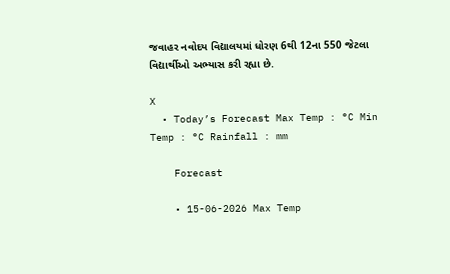જવાહર નવોદય વિદ્યાલયમાં ધોરણ 6થી 12ના 550 જેટલા વિદ્યાર્થીઓ અભ્યાસ કરી રહ્યા છે.

X
  • Today’s Forecast Max Temp : °C Min Temp : °C Rainfall : mm

    Forecast

    • 15-06-2026 Max Temp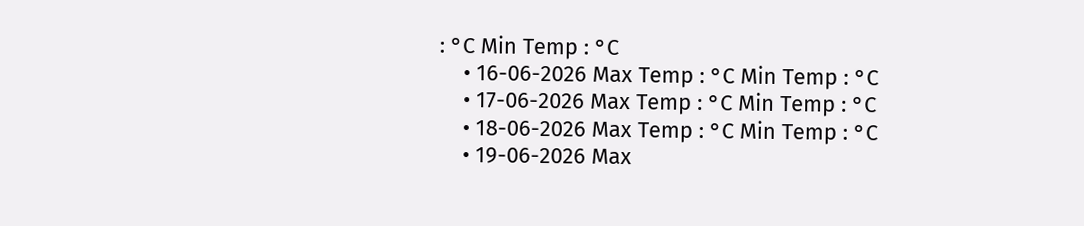: °C Min Temp : °C
    • 16-06-2026 Max Temp : °C Min Temp : °C
    • 17-06-2026 Max Temp : °C Min Temp : °C
    • 18-06-2026 Max Temp : °C Min Temp : °C
    • 19-06-2026 Max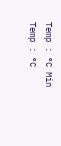Temp : °C Min Temp : °C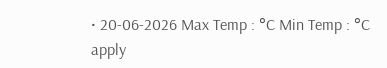• 20-06-2026 Max Temp : °C Min Temp : °C
apply